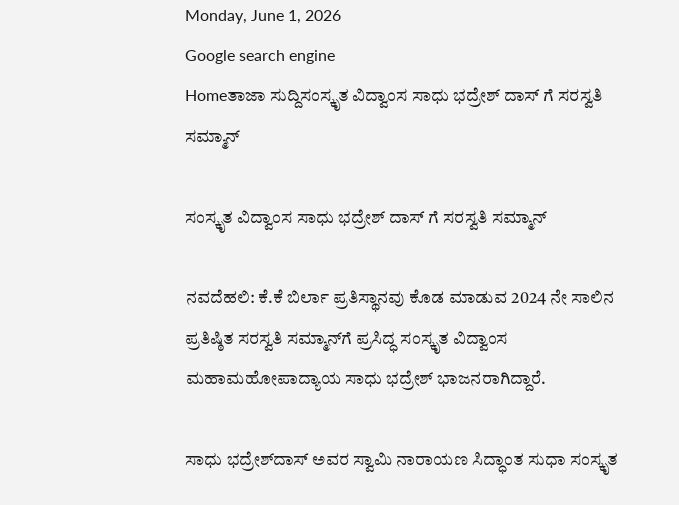Monday, June 1, 2026
Google search engine
Homeತಾಜಾ ಸುದ್ದಿಸಂಸ್ಕೃತ ವಿದ್ವಾಂಸ ಸಾಧು ಭದ್ರೇಶ್‌ ದಾಸ್ ಗೆ ಸರಸ್ವತಿ ಸಮ್ಮಾನ್‌

ಸಂಸ್ಕೃತ ವಿದ್ವಾಂಸ ಸಾಧು ಭದ್ರೇಶ್‌ ದಾಸ್ ಗೆ ಸರಸ್ವತಿ ಸಮ್ಮಾನ್‌

ನವದೆಹಲಿ: ಕೆ.ಕೆ ಬಿರ್ಲಾ ಪ್ರತಿಸ್ಥಾನವು ಕೊಡ ಮಾಡುವ 2024 ನೇ ಸಾಲಿನ ಪ್ರತಿಷ್ಠಿತ ಸರಸ್ವತಿ ಸಮ್ಮಾನ್‌ಗೆ ಪ್ರಸಿದ್ಧ ಸಂಸ್ಕೃತ ವಿದ್ವಾಂಸ ಮಹಾಮಹೋಪಾದ್ಯಾಯ ಸಾಧು ಭದ್ರೇಶ್‌ ಭಾಜನರಾಗಿದ್ದಾರೆ.

ಸಾಧು ಭದ್ರೇಶ್‌ದಾಸ್ ಅವರ ಸ್ವಾಮಿ ನಾರಾಯಣ ಸಿದ್ಧಾಂತ ಸುಧಾ ಸಂಸ್ಕೃತ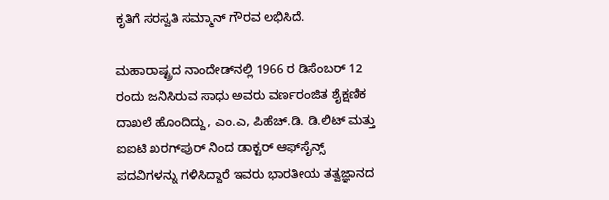ಕೃತಿಗೆ ಸರಸ್ವತಿ ಸಮ್ಮಾನ್‌ ಗೌರವ ಲಭಿಸಿದೆ.

ಮಹಾರಾಷ್ಟ್ರದ ನಾಂದೇಡ್‌ನಲ್ಲಿ 1966 ರ ಡಿಸೆಂಬರ್ 12 ರಂದು ಜನಿಸಿರುವ ಸಾಧು ಅವರು ವರ್ಣರಂಜಿತ ಶೈಕ್ಷಣಿಕ ದಾಖಲೆ ಹೊಂದಿದ್ದು, ಎಂ.ಎ, ಪಿಹೆಚ್.ಡಿ. ಡಿ.ಲಿಟ್ ಮತ್ತು ಐಐಟಿ ಖರಗ್‌ಪುರ್ ನಿಂದ ಡಾಕ್ಟರ್ ಆಫ್‌ಸೈನ್ಸ್ ಪದವಿಗಳನ್ನು ಗಳಿಸಿದ್ದಾರೆ ಇವರು ಭಾರತೀಯ ತತ್ವಜ್ಞಾನದ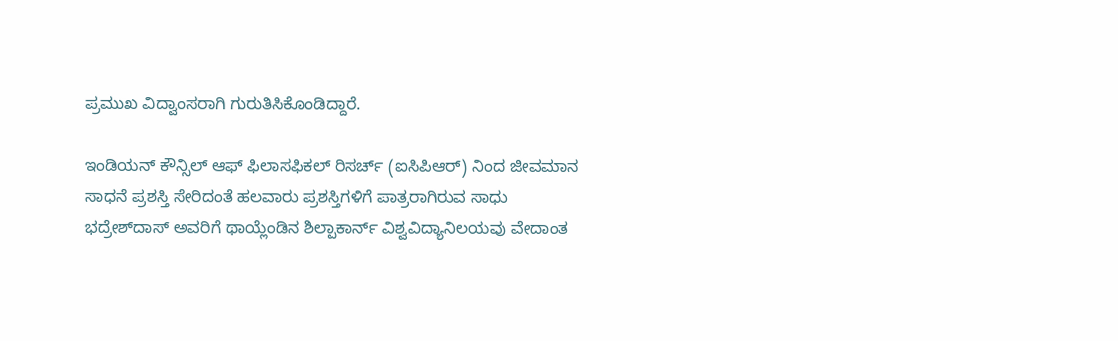ಪ್ರಮುಖ ವಿದ್ವಾಂಸರಾಗಿ ಗುರುತಿಸಿಕೊಂಡಿದ್ದಾರೆ.

ಇಂಡಿಯನ್ ಕೌನ್ಸಿಲ್ ಆಫ್ ಫಿಲಾಸಫಿಕಲ್ ರಿಸರ್ಚ್ (ಐಸಿಪಿಆರ್) ನಿಂದ ಜೀವಮಾನ ಸಾಧನೆ ಪ್ರಶಸ್ತಿ ಸೇರಿದಂತೆ ಹಲವಾರು ಪ್ರಶಸ್ತಿಗಳಿಗೆ ಪಾತ್ರರಾಗಿರುವ ಸಾಧು ಭದ್ರೇಶ್‌ದಾಸ್ ಅವರಿಗೆ ಥಾಯ್ಲೆಂಡಿನ ಶಿಲ್ಪಾಕಾರ್ನ್ ವಿಶ್ವವಿದ್ಯಾನಿಲಯವು ವೇದಾಂತ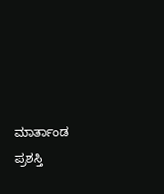ಮಾರ್ತಾಂಡ ಪ್ರಶಸ್ತಿ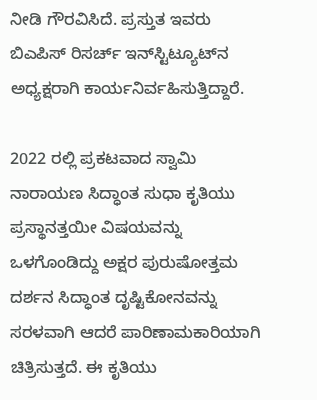ನೀಡಿ ಗೌರವಿಸಿದೆ. ಪ್ರಸ್ತುತ ಇವರು ಬಿಎಪಿಸ್ ರಿಸರ್ಚ್ ಇನ್‌ಸ್ಟಿಟ್ಯೂಟ್‌ನ ಅಧ್ಯಕ್ಷರಾಗಿ ಕಾರ್ಯನಿರ್ವಹಿಸುತ್ತಿದ್ದಾರೆ.

2022 ರಲ್ಲಿ ಪ್ರಕಟವಾದ ಸ್ವಾಮಿ ನಾರಾಯಣ ಸಿದ್ಧಾಂತ ಸುಧಾ ಕೃತಿಯು ಪ್ರಸ್ಥಾನತ್ತಯೀ ವಿಷಯವನ್ನು ಒಳಗೊಂಡಿದ್ದು ಅಕ್ಷರ ಪುರುಷೋತ್ತಮ ದರ್ಶನ ಸಿದ್ಧಾಂತ ದೃಷ್ಟಿಕೋನವನ್ನು ಸರಳವಾಗಿ ಆದರೆ ಪಾರಿಣಾಮಕಾರಿಯಾಗಿ ಚಿತ್ರಿಸುತ್ತದೆ. ಈ ಕೃತಿಯು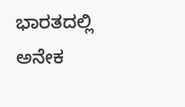ಭಾರತದಲ್ಲಿ ಅನೇಕ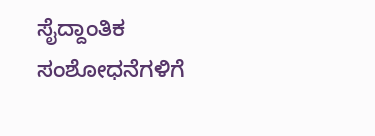ಸೈದ್ದಾಂತಿಕ ಸಂಶೋಧನೆಗಳಿಗೆ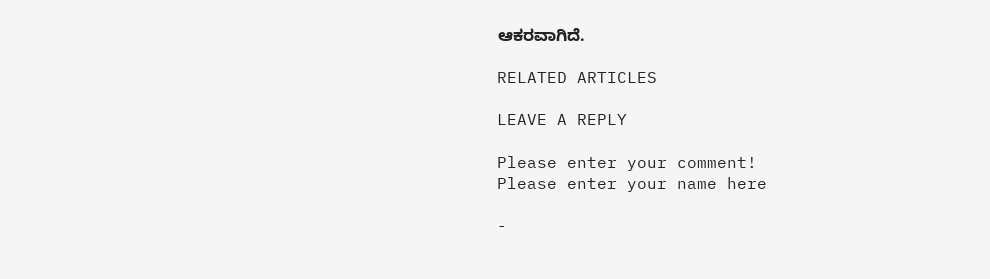ಆಕರವಾಗಿದೆ.

RELATED ARTICLES

LEAVE A REPLY

Please enter your comment!
Please enter your name here

-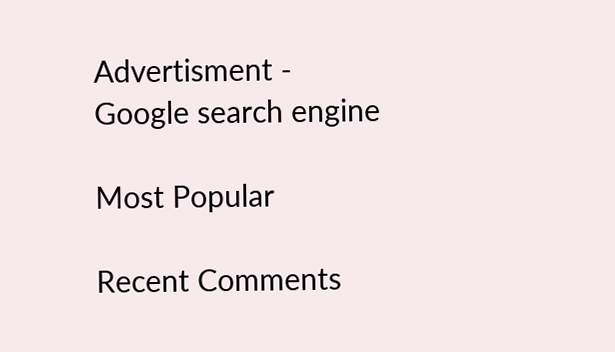Advertisment -
Google search engine

Most Popular

Recent Comments